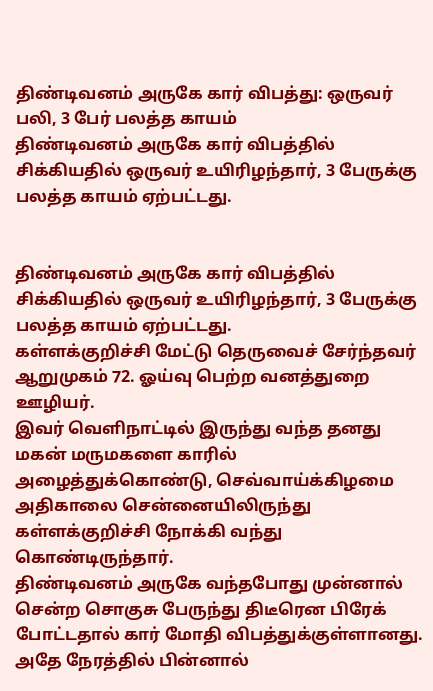திண்டிவனம் அருகே கார் விபத்து: ஒருவர் பலி, 3 பேர் பலத்த காயம்
திண்டிவனம் அருகே கார் விபத்தில் சிக்கியதில் ஒருவர் உயிரிழந்தார், 3 பேருக்கு பலத்த காயம் ஏற்பட்டது.


திண்டிவனம் அருகே கார் விபத்தில் சிக்கியதில் ஒருவர் உயிரிழந்தார், 3 பேருக்கு பலத்த காயம் ஏற்பட்டது.
கள்ளக்குறிச்சி மேட்டு தெருவைச் சேர்ந்தவர் ஆறுமுகம் 72. ஓய்வு பெற்ற வனத்துறை ஊழியர்.
இவர் வெளிநாட்டில் இருந்து வந்த தனது மகன் மருமகளை காரில் அழைத்துக்கொண்டு, செவ்வாய்க்கிழமை அதிகாலை சென்னையிலிருந்து கள்ளக்குறிச்சி நோக்கி வந்து கொண்டிருந்தார்.
திண்டிவனம் அருகே வந்தபோது முன்னால் சென்ற சொகுசு பேருந்து திடீரென பிரேக் போட்டதால் கார் மோதி விபத்துக்குள்ளானது.
அதே நேரத்தில் பின்னால்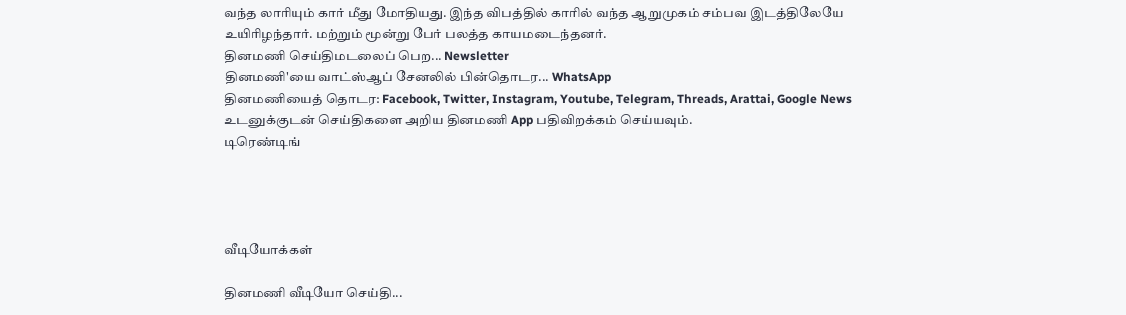வந்த லாரியும் கார் மீது மோதியது. இந்த விபத்தில் காரில் வந்த ஆறுமுகம் சம்பவ இடத்திலேயே உயிரிழந்தார். மற்றும் மூன்று பேர் பலத்த காயமடைந்தனர்.
தினமணி செய்திமடலைப் பெற... Newsletter
தினமணி'யை வாட்ஸ்ஆப் சேனலில் பின்தொடர... WhatsApp
தினமணியைத் தொடர: Facebook, Twitter, Instagram, Youtube, Telegram, Threads, Arattai, Google News
உடனுக்குடன் செய்திகளை அறிய தினமணி App பதிவிறக்கம் செய்யவும்.
டிரெண்டிங்




வீடியோக்கள்

தினமணி வீடியோ செய்தி...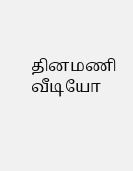தினமணி வீடியோ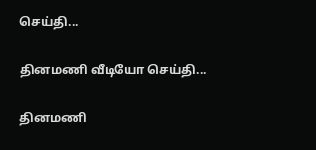செய்தி...

தினமணி வீடியோ செய்தி...

தினமணி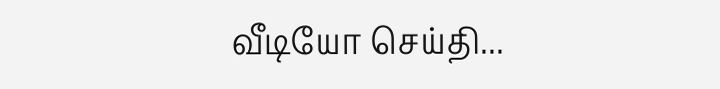வீடியோ செய்தி...